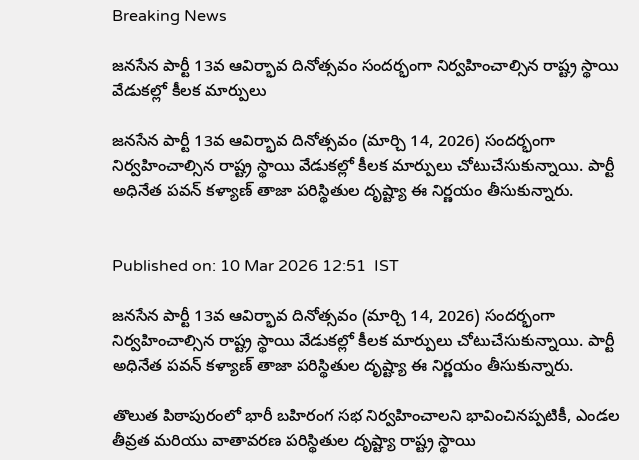Breaking News

జనసేన పార్టీ 13వ ఆవిర్భావ దినోత్సవం సందర్భంగా నిర్వహించాల్సిన రాష్ట్ర స్థాయి వేడుకల్లో కీలక మార్పులు

జనసేన పార్టీ 13వ ఆవిర్భావ దినోత్సవం (మార్చి 14, 2026) సందర్భంగా నిర్వహించాల్సిన రాష్ట్ర స్థాయి వేడుకల్లో కీలక మార్పులు చోటుచేసుకున్నాయి. పార్టీ అధినేత పవన్ కళ్యాణ్ తాజా పరిస్థితుల దృష్ట్యా ఈ నిర్ణయం తీసుకున్నారు.


Published on: 10 Mar 2026 12:51  IST

జనసేన పార్టీ 13వ ఆవిర్భావ దినోత్సవం (మార్చి 14, 2026) సందర్భంగా నిర్వహించాల్సిన రాష్ట్ర స్థాయి వేడుకల్లో కీలక మార్పులు చోటుచేసుకున్నాయి. పార్టీ అధినేత పవన్ కళ్యాణ్ తాజా పరిస్థితుల దృష్ట్యా ఈ నిర్ణయం తీసుకున్నారు.

తొలుత పిఠాపురంలో భారీ బహిరంగ సభ నిర్వహించాలని భావించినప్పటికీ, ఎండల తీవ్రత మరియు వాతావరణ పరిస్థితుల దృష్ట్యా రాష్ట్ర స్థాయి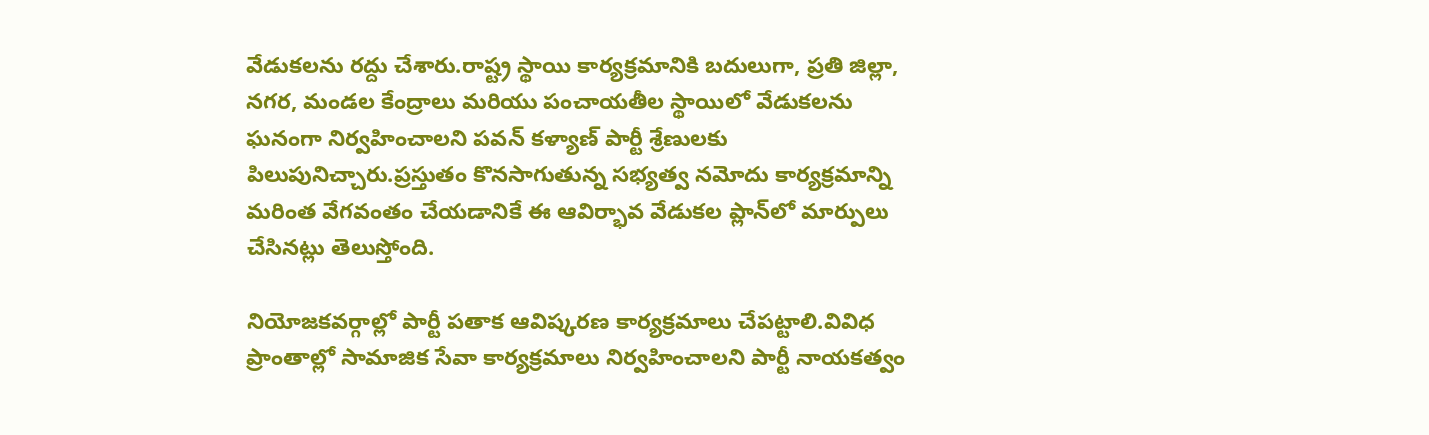వేడుకలను రద్దు చేశారు.రాష్ట్ర స్థాయి కార్యక్రమానికి బదులుగా, ప్రతి జిల్లా, నగర, మండల కేంద్రాలు మరియు పంచాయతీల స్థాయిలో వేడుకలను ఘనంగా నిర్వహించాలని పవన్ కళ్యాణ్ పార్టీ శ్రేణులకు పిలుపునిచ్చారు.ప్రస్తుతం కొనసాగుతున్న సభ్యత్వ నమోదు కార్యక్రమాన్ని మరింత వేగవంతం చేయడానికే ఈ ఆవిర్భావ వేడుకల ప్లాన్‌లో మార్పులు చేసినట్లు తెలుస్తోంది.

నియోజకవర్గాల్లో పార్టీ పతాక ఆవిష్కరణ కార్యక్రమాలు చేపట్టాలి.వివిధ ప్రాంతాల్లో సామాజిక సేవా కార్యక్రమాలు నిర్వహించాలని పార్టీ నాయకత్వం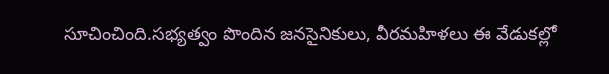సూచించింది.సభ్యత్వం పొందిన జనసైనికులు, వీరమహిళలు ఈ వేడుకల్లో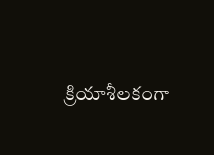క్రియాశీలకంగా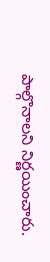పాల్గొనాలని నిర్ణయించారు.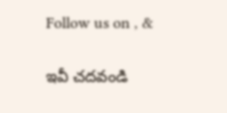Follow us on , &

ఇవీ చదవండి